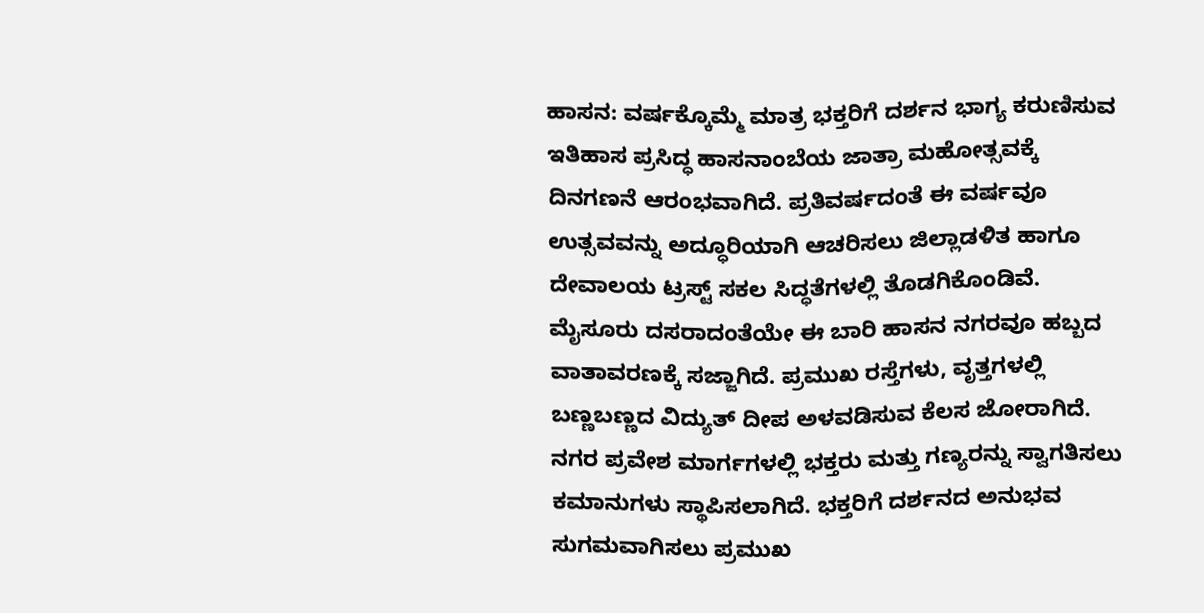ಹಾಸನ: ವರ್ಷಕ್ಕೊಮ್ಮೆ ಮಾತ್ರ ಭಕ್ತರಿಗೆ ದರ್ಶನ ಭಾಗ್ಯ ಕರುಣಿಸುವ ಇತಿಹಾಸ ಪ್ರಸಿದ್ಧ ಹಾಸನಾಂಬೆಯ ಜಾತ್ರಾ ಮಹೋತ್ಸವಕ್ಕೆ ದಿನಗಣನೆ ಆರಂಭವಾಗಿದೆ. ಪ್ರತಿವರ್ಷದಂತೆ ಈ ವರ್ಷವೂ ಉತ್ಸವವನ್ನು ಅದ್ಧೂರಿಯಾಗಿ ಆಚರಿಸಲು ಜಿಲ್ಲಾಡಳಿತ ಹಾಗೂ ದೇವಾಲಯ ಟ್ರಸ್ಟ್ ಸಕಲ ಸಿದ್ಧತೆಗಳಲ್ಲಿ ತೊಡಗಿಕೊಂಡಿವೆ.
ಮೈಸೂರು ದಸರಾದಂತೆಯೇ ಈ ಬಾರಿ ಹಾಸನ ನಗರವೂ ಹಬ್ಬದ ವಾತಾವರಣಕ್ಕೆ ಸಜ್ಜಾಗಿದೆ. ಪ್ರಮುಖ ರಸ್ತೆಗಳು, ವೃತ್ತಗಳಲ್ಲಿ ಬಣ್ಣಬಣ್ಣದ ವಿದ್ಯುತ್ ದೀಪ ಅಳವಡಿಸುವ ಕೆಲಸ ಜೋರಾಗಿದೆ. ನಗರ ಪ್ರವೇಶ ಮಾರ್ಗಗಳಲ್ಲಿ ಭಕ್ತರು ಮತ್ತು ಗಣ್ಯರನ್ನು ಸ್ವಾಗತಿಸಲು ಕಮಾನುಗಳು ಸ್ಥಾಪಿಸಲಾಗಿದೆ. ಭಕ್ತರಿಗೆ ದರ್ಶನದ ಅನುಭವ ಸುಗಮವಾಗಿಸಲು ಪ್ರಮುಖ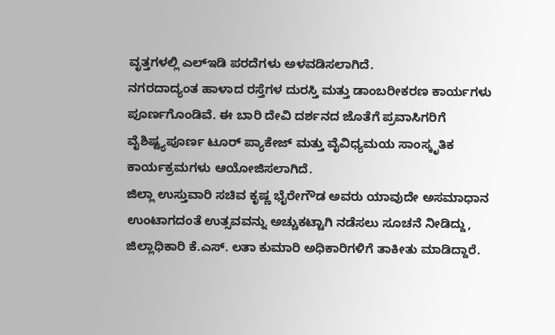ವೃತ್ತಗಳಲ್ಲಿ ಎಲ್ಇಡಿ ಪರದೆಗಳು ಅಳವಡಿಸಲಾಗಿದೆ.
ನಗರದಾದ್ಯಂತ ಹಾಳಾದ ರಸ್ತೆಗಳ ದುರಸ್ತಿ ಮತ್ತು ಡಾಂಬರೀಕರಣ ಕಾರ್ಯಗಳು ಪೂರ್ಣಗೊಂಡಿವೆ. ಈ ಬಾರಿ ದೇವಿ ದರ್ಶನದ ಜೊತೆಗೆ ಪ್ರವಾಸಿಗರಿಗೆ ವೈಶಿಷ್ಟ್ಯಪೂರ್ಣ ಟೂರ್ ಪ್ಯಾಕೇಜ್ ಮತ್ತು ವೈವಿಧ್ಯಮಯ ಸಾಂಸ್ಕೃತಿಕ ಕಾರ್ಯಕ್ರಮಗಳು ಆಯೋಜಿಸಲಾಗಿದೆ.
ಜಿಲ್ಲಾ ಉಸ್ತುವಾರಿ ಸಚಿವ ಕೃಷ್ಣ ಭೈರೇಗೌಡ ಅವರು ಯಾವುದೇ ಅಸಮಾಧಾನ ಉಂಟಾಗದಂತೆ ಉತ್ಸವವನ್ನು ಅಚ್ಚುಕಟ್ಟಾಗಿ ನಡೆಸಲು ಸೂಚನೆ ನೀಡಿದ್ದು, ಜಿಲ್ಲಾಧಿಕಾರಿ ಕೆ.ಎಸ್. ಲತಾ ಕುಮಾರಿ ಅಧಿಕಾರಿಗಳಿಗೆ ತಾಕೀತು ಮಾಡಿದ್ದಾರೆ.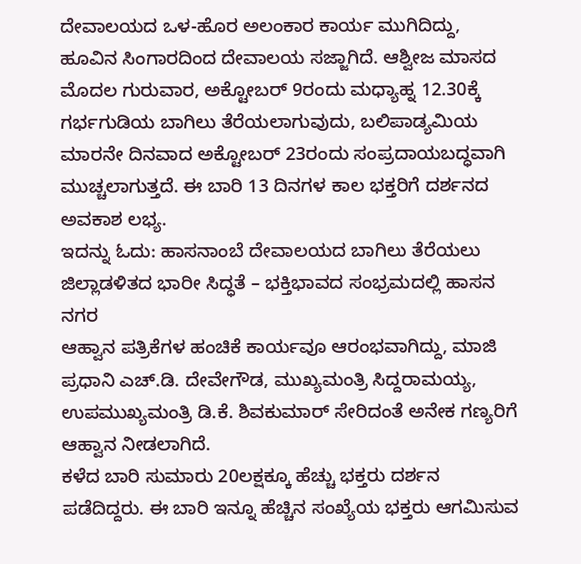ದೇವಾಲಯದ ಒಳ-ಹೊರ ಅಲಂಕಾರ ಕಾರ್ಯ ಮುಗಿದಿದ್ದು, ಹೂವಿನ ಸಿಂಗಾರದಿಂದ ದೇವಾಲಯ ಸಜ್ಜಾಗಿದೆ. ಆಶ್ವೀಜ ಮಾಸದ ಮೊದಲ ಗುರುವಾರ, ಅಕ್ಟೋಬರ್ 9ರಂದು ಮಧ್ಯಾಹ್ನ 12.30ಕ್ಕೆ ಗರ್ಭಗುಡಿಯ ಬಾಗಿಲು ತೆರೆಯಲಾಗುವುದು, ಬಲಿಪಾಡ್ಯಮಿಯ ಮಾರನೇ ದಿನವಾದ ಅಕ್ಟೋಬರ್ 23ರಂದು ಸಂಪ್ರದಾಯಬದ್ಧವಾಗಿ ಮುಚ್ಚಲಾಗುತ್ತದೆ. ಈ ಬಾರಿ 13 ದಿನಗಳ ಕಾಲ ಭಕ್ತರಿಗೆ ದರ್ಶನದ ಅವಕಾಶ ಲಭ್ಯ.
ಇದನ್ನು ಓದು: ಹಾಸನಾಂಬೆ ದೇವಾಲಯದ ಬಾಗಿಲು ತೆರೆಯಲು ಜಿಲ್ಲಾಡಳಿತದ ಭಾರೀ ಸಿದ್ಧತೆ – ಭಕ್ತಿಭಾವದ ಸಂಭ್ರಮದಲ್ಲಿ ಹಾಸನ ನಗರ
ಆಹ್ವಾನ ಪತ್ರಿಕೆಗಳ ಹಂಚಿಕೆ ಕಾರ್ಯವೂ ಆರಂಭವಾಗಿದ್ದು, ಮಾಜಿ ಪ್ರಧಾನಿ ಎಚ್.ಡಿ. ದೇವೇಗೌಡ, ಮುಖ್ಯಮಂತ್ರಿ ಸಿದ್ದರಾಮಯ್ಯ, ಉಪಮುಖ್ಯಮಂತ್ರಿ ಡಿ.ಕೆ. ಶಿವಕುಮಾರ್ ಸೇರಿದಂತೆ ಅನೇಕ ಗಣ್ಯರಿಗೆ ಆಹ್ವಾನ ನೀಡಲಾಗಿದೆ.
ಕಳೆದ ಬಾರಿ ಸುಮಾರು 20ಲಕ್ಷಕ್ಕೂ ಹೆಚ್ಚು ಭಕ್ತರು ದರ್ಶನ ಪಡೆದಿದ್ದರು. ಈ ಬಾರಿ ಇನ್ನೂ ಹೆಚ್ಚಿನ ಸಂಖ್ಯೆಯ ಭಕ್ತರು ಆಗಮಿಸುವ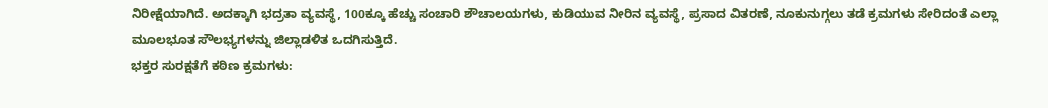ನಿರೀಕ್ಷೆಯಾಗಿದೆ. ಅದಕ್ಕಾಗಿ ಭದ್ರತಾ ವ್ಯವಸ್ಥೆ, 100ಕ್ಕೂ ಹೆಚ್ಚು ಸಂಚಾರಿ ಶೌಚಾಲಯಗಳು, ಕುಡಿಯುವ ನೀರಿನ ವ್ಯವಸ್ಥೆ, ಪ್ರಸಾದ ವಿತರಣೆ, ನೂಕುನುಗ್ಗಲು ತಡೆ ಕ್ರಮಗಳು ಸೇರಿದಂತೆ ಎಲ್ಲಾ ಮೂಲಭೂತ ಸೌಲಭ್ಯಗಳನ್ನು ಜಿಲ್ಲಾಡಳಿತ ಒದಗಿಸುತ್ತಿದೆ.
ಭಕ್ತರ ಸುರಕ್ಷತೆಗೆ ಕಠಿಣ ಕ್ರಮಗಳು: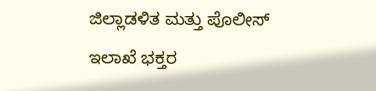ಜಿಲ್ಲಾಡಳಿತ ಮತ್ತು ಪೊಲೀಸ್ ಇಲಾಖೆ ಭಕ್ತರ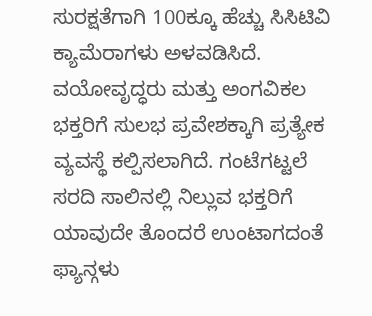ಸುರಕ್ಷತೆಗಾಗಿ 100ಕ್ಕೂ ಹೆಚ್ಚು ಸಿಸಿಟಿವಿ ಕ್ಯಾಮೆರಾಗಳು ಅಳವಡಿಸಿದೆ. ವಯೋವೃದ್ಧರು ಮತ್ತು ಅಂಗವಿಕಲ ಭಕ್ತರಿಗೆ ಸುಲಭ ಪ್ರವೇಶಕ್ಕಾಗಿ ಪ್ರತ್ಯೇಕ ವ್ಯವಸ್ಥೆ ಕಲ್ಪಿಸಲಾಗಿದೆ. ಗಂಟೆಗಟ್ಟಲೆ ಸರದಿ ಸಾಲಿನಲ್ಲಿ ನಿಲ್ಲುವ ಭಕ್ತರಿಗೆ ಯಾವುದೇ ತೊಂದರೆ ಉಂಟಾಗದಂತೆ ಫ್ಯಾನ್ಗಳು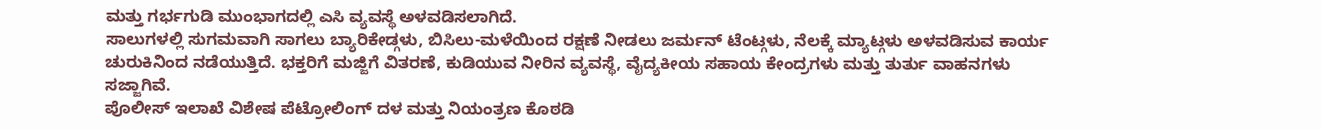ಮತ್ತು ಗರ್ಭಗುಡಿ ಮುಂಭಾಗದಲ್ಲಿ ಎಸಿ ವ್ಯವಸ್ಥೆ ಅಳವಡಿಸಲಾಗಿದೆ.
ಸಾಲುಗಳಲ್ಲಿ ಸುಗಮವಾಗಿ ಸಾಗಲು ಬ್ಯಾರಿಕೇಡ್ಗಳು, ಬಿಸಿಲು-ಮಳೆಯಿಂದ ರಕ್ಷಣೆ ನೀಡಲು ಜರ್ಮನ್ ಟೆಂಟ್ಗಳು, ನೆಲಕ್ಕೆ ಮ್ಯಾಟ್ಗಳು ಅಳವಡಿಸುವ ಕಾರ್ಯ ಚುರುಕಿನಿಂದ ನಡೆಯುತ್ತಿದೆ. ಭಕ್ತರಿಗೆ ಮಜ್ಜಿಗೆ ವಿತರಣೆ, ಕುಡಿಯುವ ನೀರಿನ ವ್ಯವಸ್ಥೆ, ವೈದ್ಯಕೀಯ ಸಹಾಯ ಕೇಂದ್ರಗಳು ಮತ್ತು ತುರ್ತು ವಾಹನಗಳು ಸಜ್ಜಾಗಿವೆ.
ಪೊಲೀಸ್ ಇಲಾಖೆ ವಿಶೇಷ ಪೆಟ್ರೋಲಿಂಗ್ ದಳ ಮತ್ತು ನಿಯಂತ್ರಣ ಕೊಠಡಿ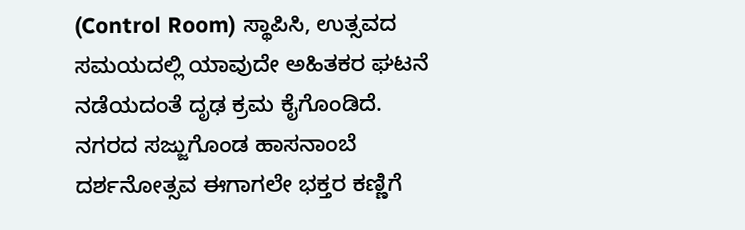(Control Room) ಸ್ಥಾಪಿಸಿ, ಉತ್ಸವದ ಸಮಯದಲ್ಲಿ ಯಾವುದೇ ಅಹಿತಕರ ಘಟನೆ ನಡೆಯದಂತೆ ದೃಢ ಕ್ರಮ ಕೈಗೊಂಡಿದೆ.
ನಗರದ ಸಜ್ಜುಗೊಂಡ ಹಾಸನಾಂಬೆ ದರ್ಶನೋತ್ಸವ ಈಗಾಗಲೇ ಭಕ್ತರ ಕಣ್ಣಿಗೆ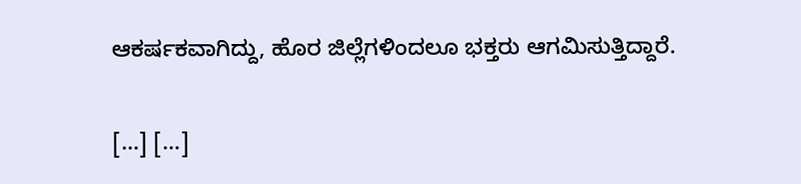ಆಕರ್ಷಕವಾಗಿದ್ದು, ಹೊರ ಜಿಲ್ಲೆಗಳಿಂದಲೂ ಭಕ್ತರು ಆಗಮಿಸುತ್ತಿದ್ದಾರೆ.

[…] […]